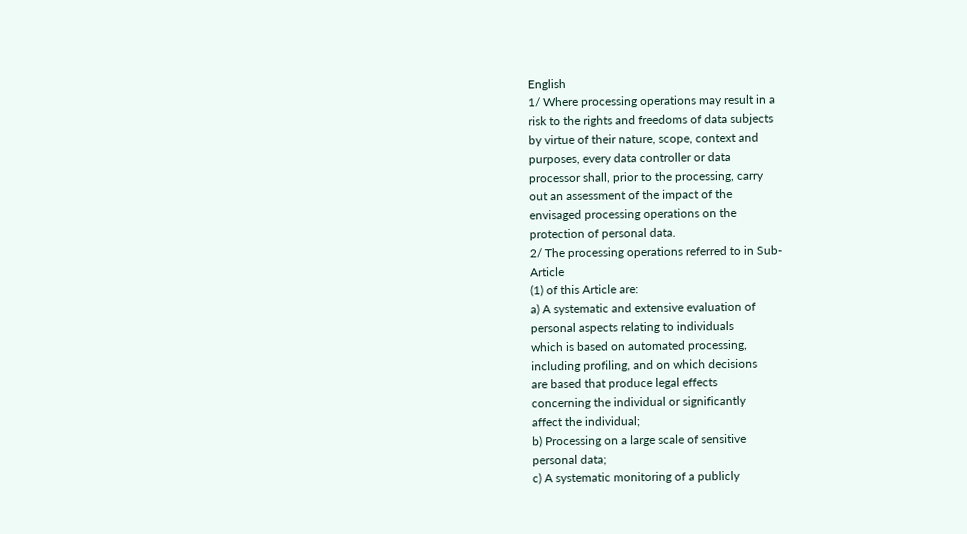English
1/ Where processing operations may result in a
risk to the rights and freedoms of data subjects
by virtue of their nature, scope, context and
purposes, every data controller or data
processor shall, prior to the processing, carry
out an assessment of the impact of the
envisaged processing operations on the
protection of personal data.
2/ The processing operations referred to in Sub-
Article
(1) of this Article are:
a) A systematic and extensive evaluation of
personal aspects relating to individuals
which is based on automated processing,
including profiling, and on which decisions
are based that produce legal effects
concerning the individual or significantly
affect the individual;
b) Processing on a large scale of sensitive
personal data;
c) A systematic monitoring of a publicly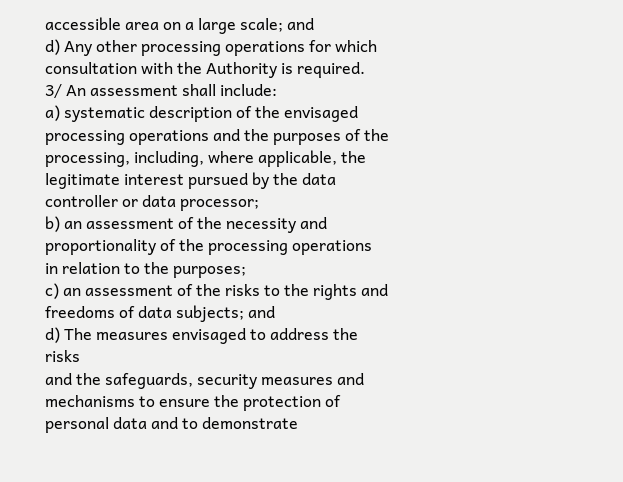accessible area on a large scale; and
d) Any other processing operations for which
consultation with the Authority is required.
3/ An assessment shall include:
a) systematic description of the envisaged
processing operations and the purposes of the
processing, including, where applicable, the
legitimate interest pursued by the data
controller or data processor;
b) an assessment of the necessity and
proportionality of the processing operations
in relation to the purposes;
c) an assessment of the risks to the rights and
freedoms of data subjects; and
d) The measures envisaged to address the risks
and the safeguards, security measures and
mechanisms to ensure the protection of
personal data and to demonstrate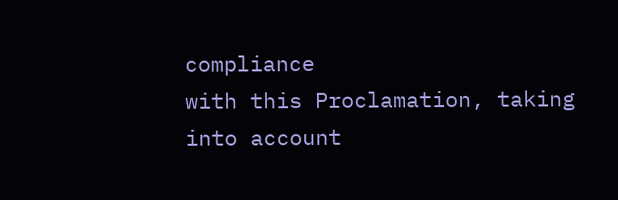compliance
with this Proclamation, taking into account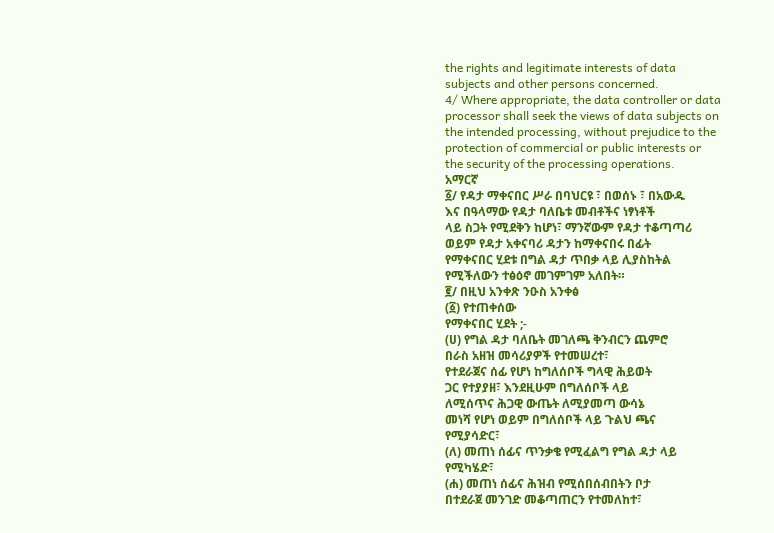the rights and legitimate interests of data
subjects and other persons concerned.
4/ Where appropriate, the data controller or data
processor shall seek the views of data subjects on
the intended processing, without prejudice to the
protection of commercial or public interests or
the security of the processing operations.
አማርኛ
፩/ የዳታ ማቀናበር ሥራ በባህርዩ ፣ በወሰኑ ፣ በአውዱ
እና በዓላማው የዳታ ባለቤቱ መብቶችና ነፃነቶች
ላይ ስጋት የሚደቅን ከሆነ፣ ማንኛውም የዳታ ተቆጣጣሪ
ወይም የዳታ አቀናባሪ ዳታን ከማቀናበሩ በፊት
የማቀናበር ሂደቱ በግል ዳታ ጥበቃ ላይ ሊያስከትል
የሚችለውን ተፅዕኖ መገምገም አለበት።
፪/ በዚህ አንቀጽ ንዑስ አንቀፅ
(፩) የተጠቀሰው
የማቀናበር ሂደት ;-
(ሀ) የግል ዳታ ባለቤት መገለጫ ቅንብርን ጨምሮ
በራስ አዘዝ መሳሪያዎች የተመሠረተ፣
የተደራጀና ሰፊ የሆነ ከግለሰቦች ግላዊ ሕይወት
ጋር የተያያዘ፣ እንደዚሁም በግለሰቦች ላይ
ለሚሰጥና ሕጋዊ ውጤት ለሚያመጣ ውሳኔ
መነሻ የሆነ ወይም በግለሰቦች ላይ ጉልህ ጫና
የሚያሳድር፣
(ለ) መጠነ ሰፊና ጥንቃቄ የሚፈልግ የግል ዳታ ላይ
የሚካሄድ፣
(ሐ) መጠነ ሰፊና ሕዝብ የሚሰበሰብበትን ቦታ
በተደራጀ መንገድ መቆጣጠርን የተመለከተ፣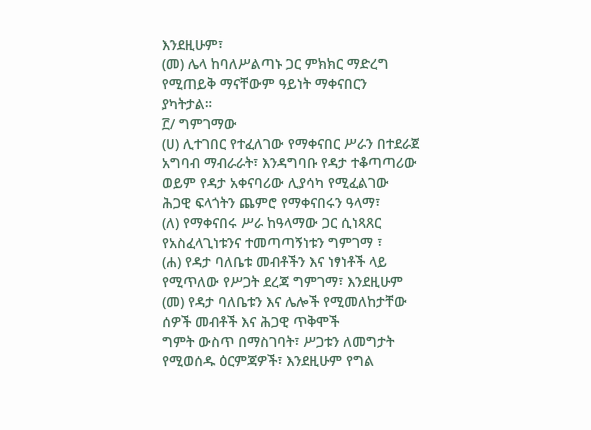እንደዚሁም፣
(መ) ሌላ ከባለሥልጣኑ ጋር ምክክር ማድረግ
የሚጠይቅ ማናቸውም ዓይነት ማቀናበርን
ያካትታል።
፫/ ግምገማው
(ሀ) ሊተገበር የተፈለገው የማቀናበር ሥራን በተደራጀ
አግባብ ማብራራት፣ እንዳግባቡ የዳታ ተቆጣጣሪው
ወይም የዳታ አቀናባሪው ሊያሳካ የሚፈልገው
ሕጋዊ ፍላጎትን ጨምሮ የማቀናበሩን ዓላማ፣
(ለ) የማቀናበሩ ሥራ ከዓላማው ጋር ሲነጻጸር
የአስፈላጊነቱንና ተመጣጣኝነቱን ግምገማ ፣
(ሐ) የዳታ ባለቤቱ መብቶችን እና ነፃነቶች ላይ
የሚጥለው የሥጋት ደረጃ ግምገማ፣ እንደዚሁም
(መ) የዳታ ባለቤቱን እና ሌሎች የሚመለከታቸው
ሰዎች መብቶች እና ሕጋዊ ጥቅሞች
ግምት ውስጥ በማስገባት፣ ሥጋቱን ለመግታት
የሚወሰዱ ዕርምጃዎች፣ እንደዚሁም የግል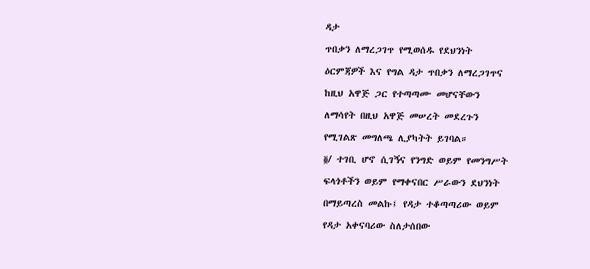ዳታ
ጥበቃን ለማረጋገጥ የሚወሰዱ የደህንነት
ዕርምጃዎች እና የግል ዳታ ጥበቃን ለማረጋገጥና
ከዚህ አዋጅ ጋር የተጣጣሙ መሆናቸውን
ለማሳየት በዚህ አዋጅ መሠረት መደረጉን
የሚገልጽ መግለጫ ሊያካትት ይገባል።
፬/ ተገቢ ሆኖ ሲገኝና የንግድ ወይም የመንግሥት
ፍላጎቶችን ወይም የማቀናበር ሥራውን ደህንነት
በማይጣረስ መልኩ፤ የዳታ ተቆጣጣሪው ወይም
የዳታ አቀናባሪው ስለታሰበው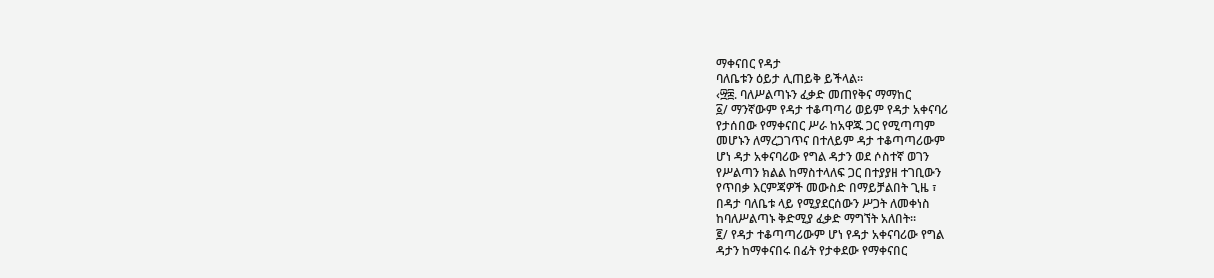ማቀናበር የዳታ
ባለቤቱን ዕይታ ሊጠይቅ ይችላል።
‹፵፰. ባለሥልጣኑን ፈቃድ መጠየቅና ማማከር
፩/ ማንኛውም የዳታ ተቆጣጣሪ ወይም የዳታ አቀናባሪ
የታሰበው የማቀናበር ሥራ ከአዋጁ ጋር የሚጣጣም
መሆኑን ለማረጋገጥና በተለይም ዳታ ተቆጣጣሪውም
ሆነ ዳታ አቀናባሪው የግል ዳታን ወደ ሶስተኛ ወገን
የሥልጣን ክልል ከማስተላለፍ ጋር በተያያዘ ተገቢውን
የጥበቃ እርምጃዎች መውስድ በማይቻልበት ጊዜ ፣
በዳታ ባለቤቱ ላይ የሚያደርሰውን ሥጋት ለመቀነስ
ከባለሥልጣኑ ቅድሚያ ፈቃድ ማግኘት አለበት።
፪/ የዳታ ተቆጣጣሪውም ሆነ የዳታ አቀናባሪው የግል
ዳታን ከማቀናበሩ በፊት የታቀደው የማቀናበር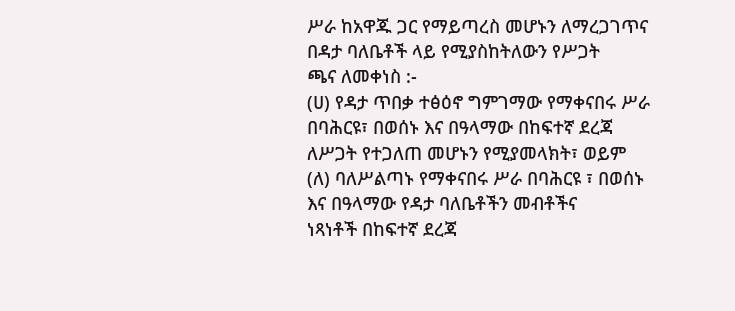ሥራ ከአዋጁ ጋር የማይጣረስ መሆኑን ለማረጋገጥና
በዳታ ባለቤቶች ላይ የሚያስከትለውን የሥጋት
ጫና ለመቀነስ :-
(ሀ) የዳታ ጥበቃ ተፅዕኖ ግምገማው የማቀናበሩ ሥራ
በባሕርዩ፣ በወሰኑ እና በዓላማው በከፍተኛ ደረጃ
ለሥጋት የተጋለጠ መሆኑን የሚያመላክት፣ ወይም
(ለ) ባለሥልጣኑ የማቀናበሩ ሥራ በባሕርዩ ፣ በወሰኑ
እና በዓላማው የዳታ ባለቤቶችን መብቶችና
ነጻነቶች በከፍተኛ ደረጃ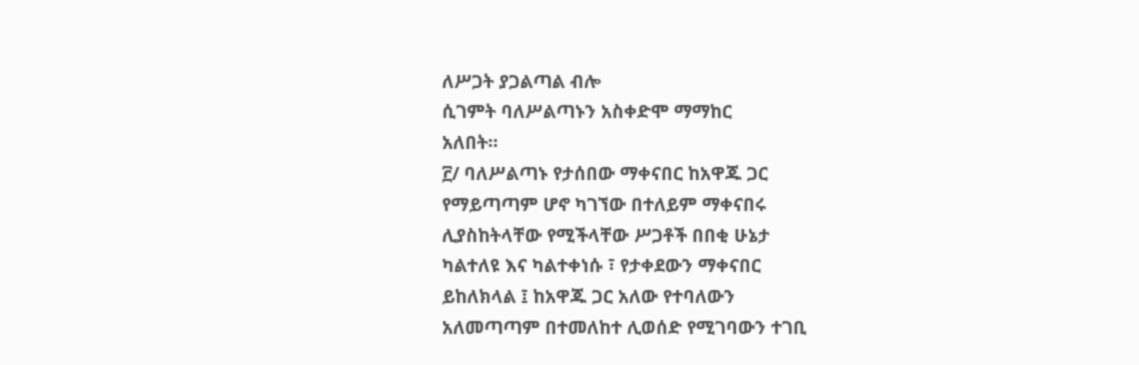ለሥጋት ያጋልጣል ብሎ
ሲገምት ባለሥልጣኑን አስቀድሞ ማማከር
አለበት።
፫/ ባለሥልጣኑ የታሰበው ማቀናበር ከአዋጁ ጋር
የማይጣጣም ሆኖ ካገኘው በተለይም ማቀናበሩ
ሊያስከትላቸው የሚችላቸው ሥጋቶች በበቂ ሁኔታ
ካልተለዩ እና ካልተቀነሱ ፣ የታቀደውን ማቀናበር
ይከለክላል ፤ ከአዋጁ ጋር አለው የተባለውን
አለመጣጣም በተመለከተ ሊወሰድ የሚገባውን ተገቢ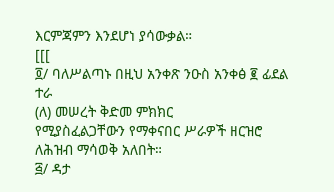እርምጃምን እንደሆነ ያሳውቃል።
[[[
፬/ ባለሥልጣኑ በዚህ አንቀጽ ንዑስ አንቀፅ ፪ ፊደል
ተራ
(ለ) መሠረት ቅድመ ምክክር
የሚያስፈልጋቸውን የማቀናበር ሥራዎች ዘርዝሮ
ለሕዝብ ማሳወቅ አለበት።
፭/ ዳታ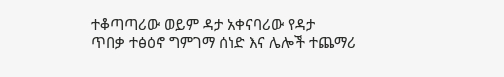ተቆጣጣሪው ወይም ዳታ አቀናባሪው የዳታ
ጥበቃ ተፅዕኖ ግምገማ ሰነድ እና ሌሎች ተጨማሪ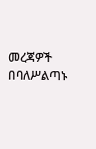መረጃዎች በባለሥልጣኑ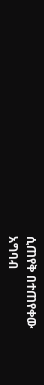ሲጠየቅ በተጠየቀው
አግባብ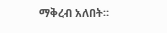ማቅረብ አለበት።